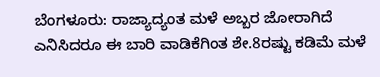ಬೆಂಗಳೂರು: ರಾಜ್ಯಾದ್ಯಂತ ಮಳೆ ಅಬ್ಬರ ಜೋರಾಗಿದೆ ಎನಿಸಿದರೂ ಈ ಬಾರಿ ವಾಡಿಕೆಗಿಂತ ಶೇ.8ರಷ್ಟು ಕಡಿಮೆ ಮಳೆ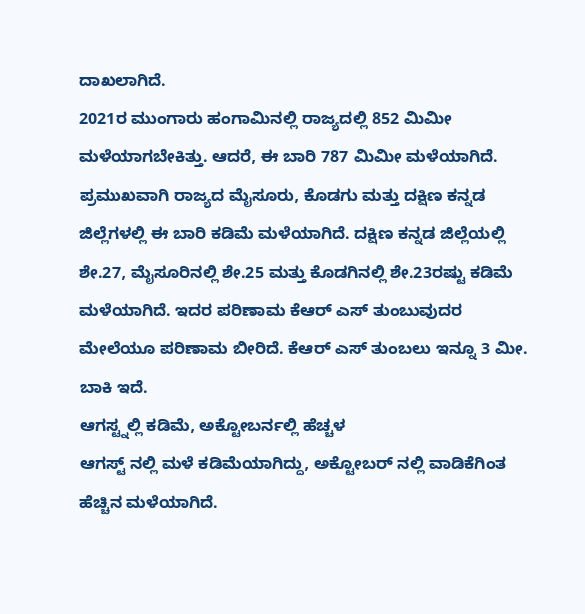ದಾಖಲಾಗಿದೆ.
2021ರ ಮುಂಗಾರು ಹಂಗಾಮಿನಲ್ಲಿ ರಾಜ್ಯದಲ್ಲಿ 852 ಮಿಮೀ ಮಳೆಯಾಗಬೇಕಿತ್ತು. ಆದರೆ, ಈ ಬಾರಿ 787 ಮಿಮೀ ಮಳೆಯಾಗಿದೆ.
ಪ್ರಮುಖವಾಗಿ ರಾಜ್ಯದ ಮೈಸೂರು, ಕೊಡಗು ಮತ್ತು ದಕ್ಷಿಣ ಕನ್ನಡ ಜಿಲ್ಲೆಗಳಲ್ಲಿ ಈ ಬಾರಿ ಕಡಿಮೆ ಮಳೆಯಾಗಿದೆ. ದಕ್ಷಿಣ ಕನ್ನಡ ಜಿಲ್ಲೆಯಲ್ಲಿ ಶೇ.27, ಮೈಸೂರಿನಲ್ಲಿ ಶೇ.25 ಮತ್ತು ಕೊಡಗಿನಲ್ಲಿ ಶೇ.23ರಷ್ಟು ಕಡಿಮೆ ಮಳೆಯಾಗಿದೆ. ಇದರ ಪರಿಣಾಮ ಕೆಆರ್ ಎಸ್ ತುಂಬುವುದರ ಮೇಲೆಯೂ ಪರಿಣಾಮ ಬೀರಿದೆ. ಕೆಆರ್ ಎಸ್ ತುಂಬಲು ಇನ್ನೂ 3 ಮೀ. ಬಾಕಿ ಇದೆ.
ಆಗಸ್ಟ್ನಲ್ಲಿ ಕಡಿಮೆ, ಅಕ್ಟೋಬರ್ನಲ್ಲಿ ಹೆಚ್ಚಳ
ಆಗಸ್ಟ್ ನಲ್ಲಿ ಮಳೆ ಕಡಿಮೆಯಾಗಿದ್ದು, ಅಕ್ಟೋಬರ್ ನಲ್ಲಿ ವಾಡಿಕೆಗಿಂತ ಹೆಚ್ಚಿನ ಮಳೆಯಾಗಿದೆ.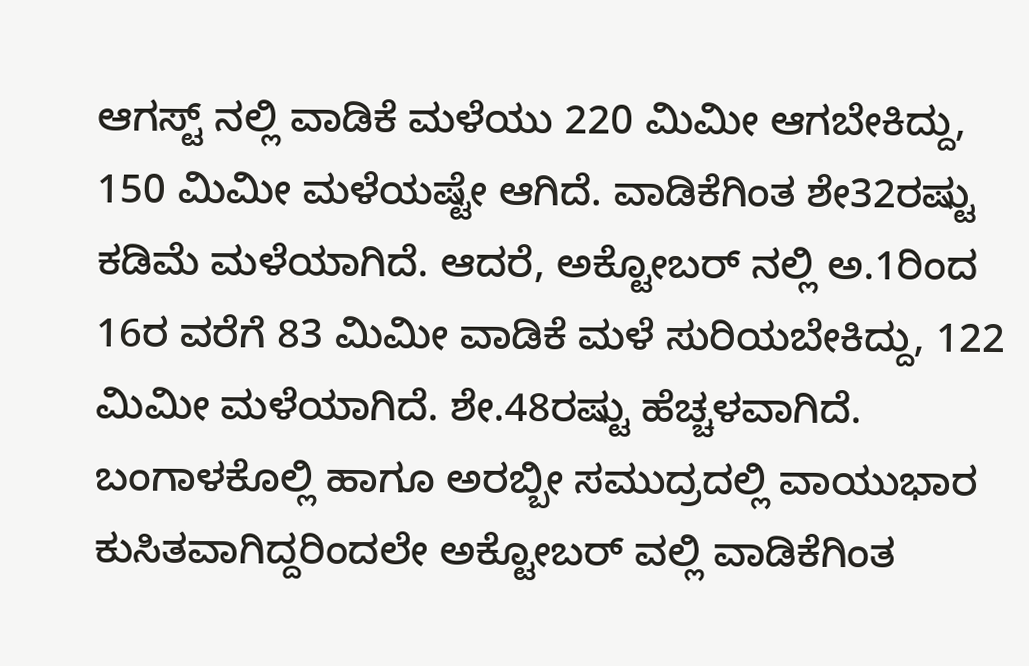ಆಗಸ್ಟ್ ನಲ್ಲಿ ವಾಡಿಕೆ ಮಳೆಯು 220 ಮಿಮೀ ಆಗಬೇಕಿದ್ದು, 150 ಮಿಮೀ ಮಳೆಯಷ್ಟೇ ಆಗಿದೆ. ವಾಡಿಕೆಗಿಂತ ಶೇ32ರಷ್ಟು ಕಡಿಮೆ ಮಳೆಯಾಗಿದೆ. ಆದರೆ, ಅಕ್ಟೋಬರ್ ನಲ್ಲಿ ಅ.1ರಿಂದ 16ರ ವರೆಗೆ 83 ಮಿಮೀ ವಾಡಿಕೆ ಮಳೆ ಸುರಿಯಬೇಕಿದ್ದು, 122 ಮಿಮೀ ಮಳೆಯಾಗಿದೆ. ಶೇ.48ರಷ್ಟು ಹೆಚ್ಚಳವಾಗಿದೆ.
ಬಂಗಾಳಕೊಲ್ಲಿ ಹಾಗೂ ಅರಬ್ಬೀ ಸಮುದ್ರದಲ್ಲಿ ವಾಯುಭಾರ ಕುಸಿತವಾಗಿದ್ದರಿಂದಲೇ ಅಕ್ಟೋಬರ್ ವಲ್ಲಿ ವಾಡಿಕೆಗಿಂತ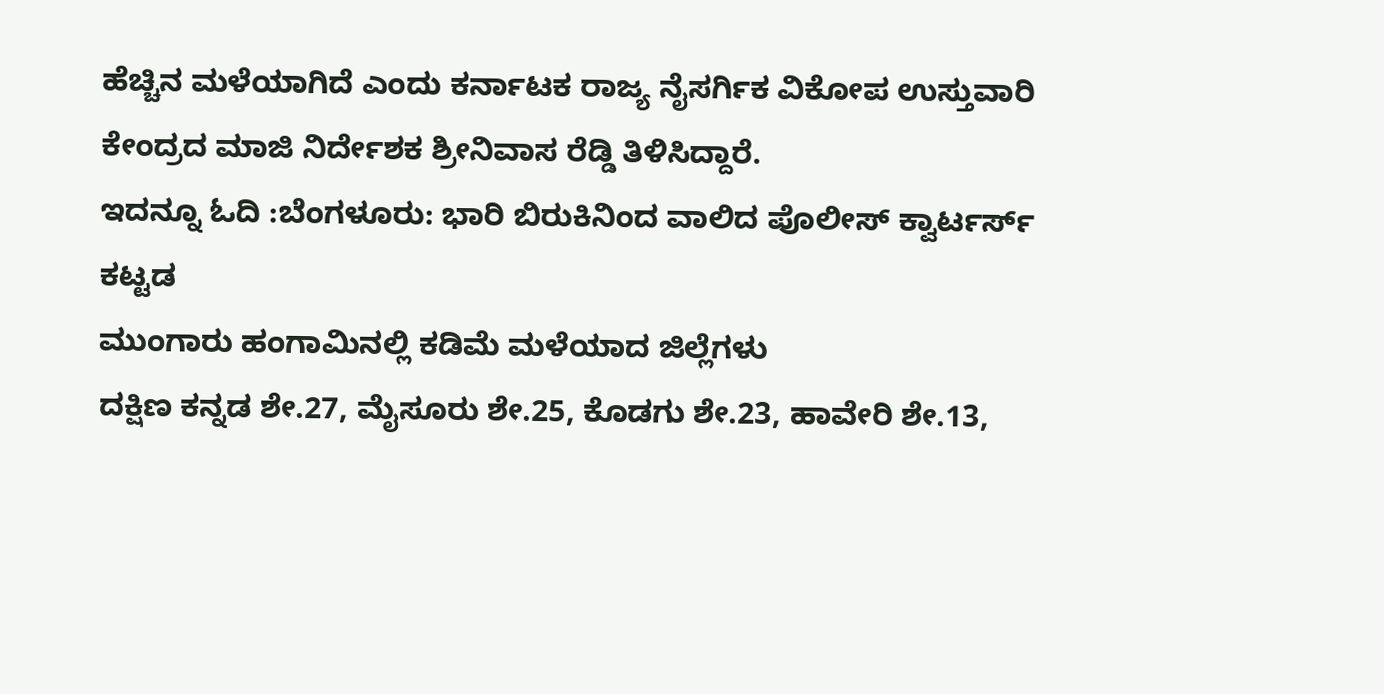ಹೆಚ್ಚಿನ ಮಳೆಯಾಗಿದೆ ಎಂದು ಕರ್ನಾಟಕ ರಾಜ್ಯ ನೈಸರ್ಗಿಕ ವಿಕೋಪ ಉಸ್ತುವಾರಿ ಕೇಂದ್ರದ ಮಾಜಿ ನಿರ್ದೇಶಕ ಶ್ರೀನಿವಾಸ ರೆಡ್ಡಿ ತಿಳಿಸಿದ್ದಾರೆ.
ಇದನ್ನೂ ಓದಿ :ಬೆಂಗಳೂರು: ಭಾರಿ ಬಿರುಕಿನಿಂದ ವಾಲಿದ ಪೊಲೀಸ್ ಕ್ವಾರ್ಟರ್ಸ್ ಕಟ್ಟಡ
ಮುಂಗಾರು ಹಂಗಾಮಿನಲ್ಲಿ ಕಡಿಮೆ ಮಳೆಯಾದ ಜಿಲ್ಲೆಗಳು
ದಕ್ಷಿಣ ಕನ್ನಡ ಶೇ.27, ಮೈಸೂರು ಶೇ.25, ಕೊಡಗು ಶೇ.23, ಹಾವೇರಿ ಶೇ.13,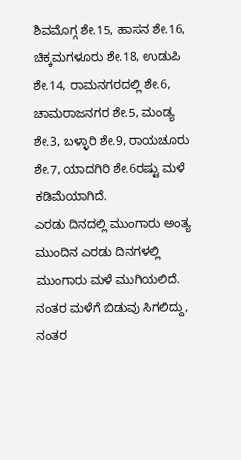ಶಿವಮೊಗ್ಗ ಶೇ.15, ಹಾಸನ ಶೇ.16, ಚಿಕ್ಕಮಗಳೂರು ಶೇ.18, ಉಡುಪಿ ಶೇ.14, ರಾಮನಗರದಲ್ಲಿ ಶೇ.6, ಚಾಮರಾಜನಗರ ಶೇ.5, ಮಂಡ್ಯ ಶೇ.3, ಬಳ್ಳಾರಿ ಶೇ.9, ರಾಯಚೂರು ಶೇ.7, ಯಾದಗಿರಿ ಶೇ.6ರಷ್ಟು ಮಳೆ ಕಡಿಮೆಯಾಗಿದೆ.
ಎರಡು ದಿನದಲ್ಲಿ ಮುಂಗಾರು ಅಂತ್ಯ
ಮುಂದಿನ ಎರಡು ದಿನಗಳಲ್ಲಿ ಮುಂಗಾರು ಮಳೆ ಮುಗಿಯಲಿದೆ. ನಂತರ ಮಳೆಗೆ ಬಿಡುವು ಸಿಗಲಿದ್ದು, ನಂತರ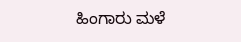ಹಿಂಗಾರು ಮಳೆ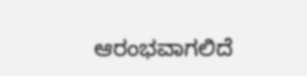ಆರಂಭವಾಗಲಿದೆ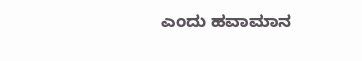ಎಂದು ಹವಾಮಾನ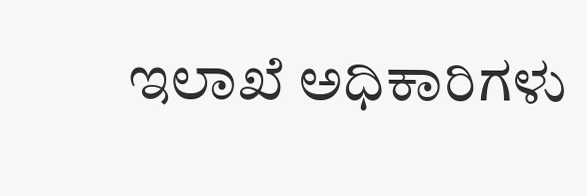ಇಲಾಖೆ ಅಧಿಕಾರಿಗಳು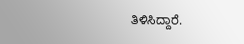ತಿಳಿಸಿದ್ದಾರೆ.